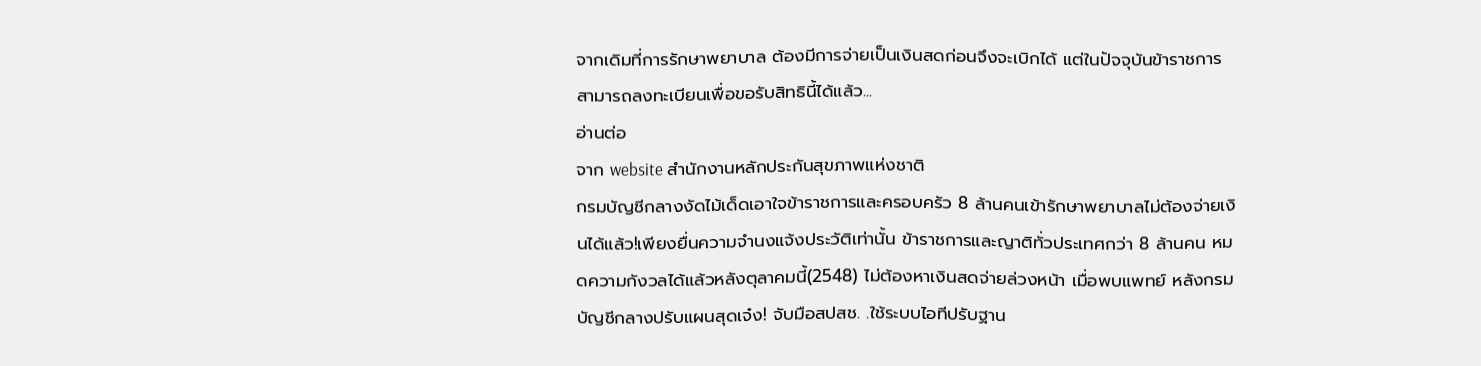จากเดิมที่การรักษาพยาบาล ต้องมีการจ่ายเป็นเงินสดก่อนจึงจะเบิกได้ แต่ในปัจจุบันข้าราชการสามารถลงทะเบียนเพื่อขอรับสิทธินี้ได้แล้ว...
อ่านต่อ
จาก website สำนักงานหลักประกันสุขภาพแห่งชาติ
กรมบัญชีกลางงัดไม้เด็ดเอาใจข้าราชการและครอบครัว 8 ล้านคนเข้ารักษาพยาบาลไม่ต้องจ่ายเงินได้แล้ว!เพียงยื่นความจํานงแจ้งประวัติเท่านั้น ข้าราชการและญาติทั่วประเทศกว่า 8 ล้านคน หมดความกังวลได้แล้วหลังตุลาคมนี้(2548) ไม่ต้องหาเงินสดจ่ายล่วงหน้า เมื่อพบแพทย์ หลังกรมบัญชีกลางปรับแผนสุดเจ๋ง! จับมือสปสช. .ใช้ระบบไอทีปรับฐาน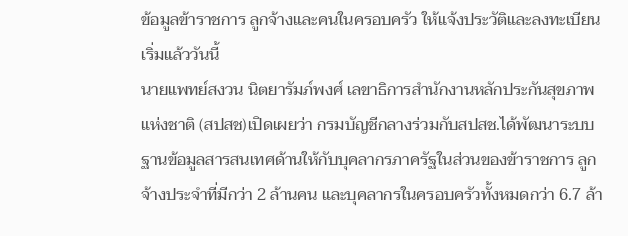ข้อมูลข้าราชการ ลูกจ้างและคนในครอบครัว ให้แจ้งประวัติและลงทะเบียน เริ่มแล้ววันนี้
นายแพทย์สงวน นิตยารัมภ์พงศ์ เลขาธิการสํานักงานหลักประกันสุขภาพแห่งชาติ (สปสช)เปิดเผยว่า กรมบัญชีกลางร่วมกับสปสช.ได้พัฒนาระบบฐานข้อมูลสารสนเทศด้านให้กับบุคลากรภาครัฐในส่วนของข้าราชการ ลูกจ้างประจําที่มีกว่า 2 ล้านคน และบุคลากรในครอบครัวทั้งหมดกว่า 6.7 ล้า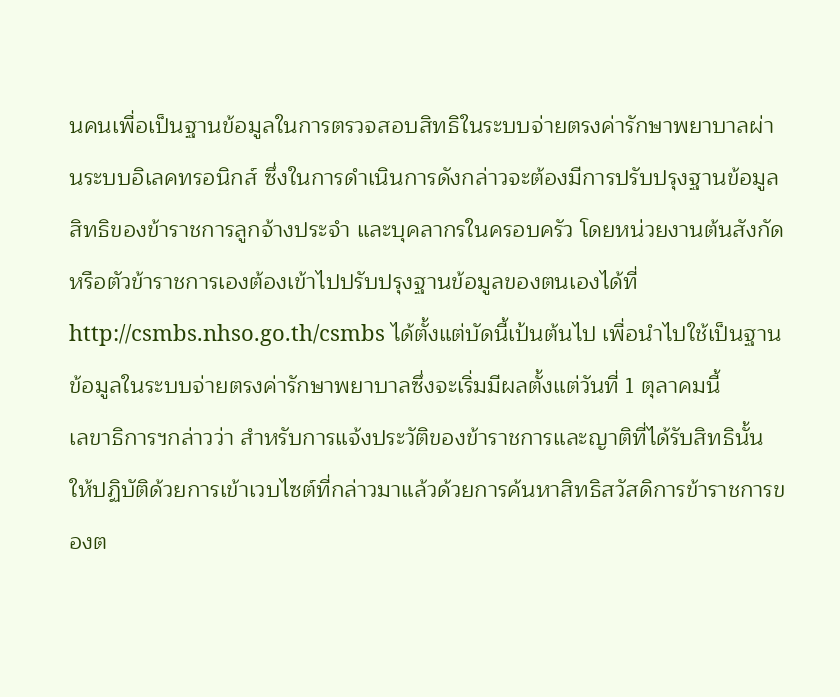นคนเพื่อเป็นฐานข้อมูลในการตรวจสอบสิทธิในระบบจ่ายตรงค่ารักษาพยาบาลผ่านระบบอิเลคทรอนิกส์ ซึ่งในการดําเนินการดังกล่าวจะต้องมีการปรับปรุงฐานข้อมูลสิทธิของข้าราชการลูกจ้างประจํา และบุคลากรในครอบครัว โดยหน่วยงานต้นสังกัด หรือตัวข้าราชการเองต้องเข้าไปปรับปรุงฐานข้อมูลของตนเองได้ที่ http://csmbs.nhso.go.th/csmbs ได้ตั้งแต่บัดนี้เป้นต้นไป เพื่อนําไปใช้เป็นฐานข้อมูลในระบบจ่ายตรงค่ารักษาพยาบาลซึ่งจะเริ่มมีผลตั้งแต่วันที่ 1 ตุลาคมนี้
เลขาธิการฯกล่าวว่า สําหรับการแจ้งประวัติของข้าราชการและญาติที่ได้รับสิทธินั้นให้ปฏิบัติด้วยการเข้าเวบไซต์ที่กล่าวมาแล้วด้วยการค้นหาสิทธิสวัสดิการข้าราชการของต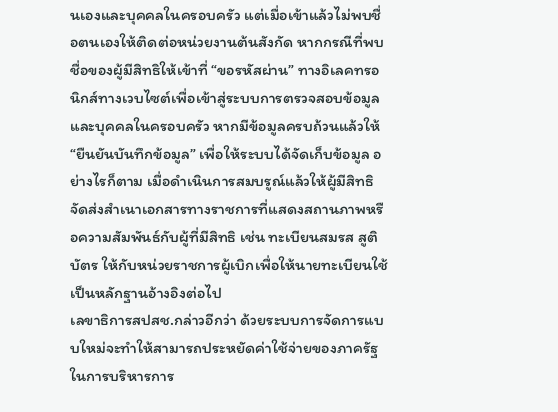นเองและบุคคลในครอบครัว แต่เมื่อเข้าแล้วไม่พบชื่อตนเองให้ติดต่อหน่วยงานต้นสังกัด หากกรณีที่พบชื่อของผู้มีสิทธิให้เข้าที่ “ขอรหัสผ่าน” ทางอิเลคทรอนิกส์ทางเวบไซต์เพื่อเข้าสู่ระบบการตรวจสอบข้อมูลและบุคคลในครอบครัว หากมีข้อมูลครบถ้วนแล้วให้ “ยืนยันบันทึกข้อมูล” เพื่อให้ระบบได้จัดเก็บข้อมูล อย่างไรก็ตาม เมื่อดําเนินการสมบรูณ์แล้วให้ผู้มีสิทธิจัดส่งสําเนาเอกสารทางราชการที่แสดงสถานภาพหรือความสัมพันธ์กับผู้ที่มีสิทธิ เช่น ทะเบียนสมรส สูติบัตร ให้กับหน่วยราชการผู้เบิกเพื่อให้นายทะเบียนใช้เป็นหลักฐานอ้างอิงต่อไป
เลขาธิการสปสช.กล่าวอีกว่า ด้วยระบบการจัดการแบบใหม่จะทําให้สามารถประหยัดค่าใช้จ่ายของภาครัฐในการบริหารการ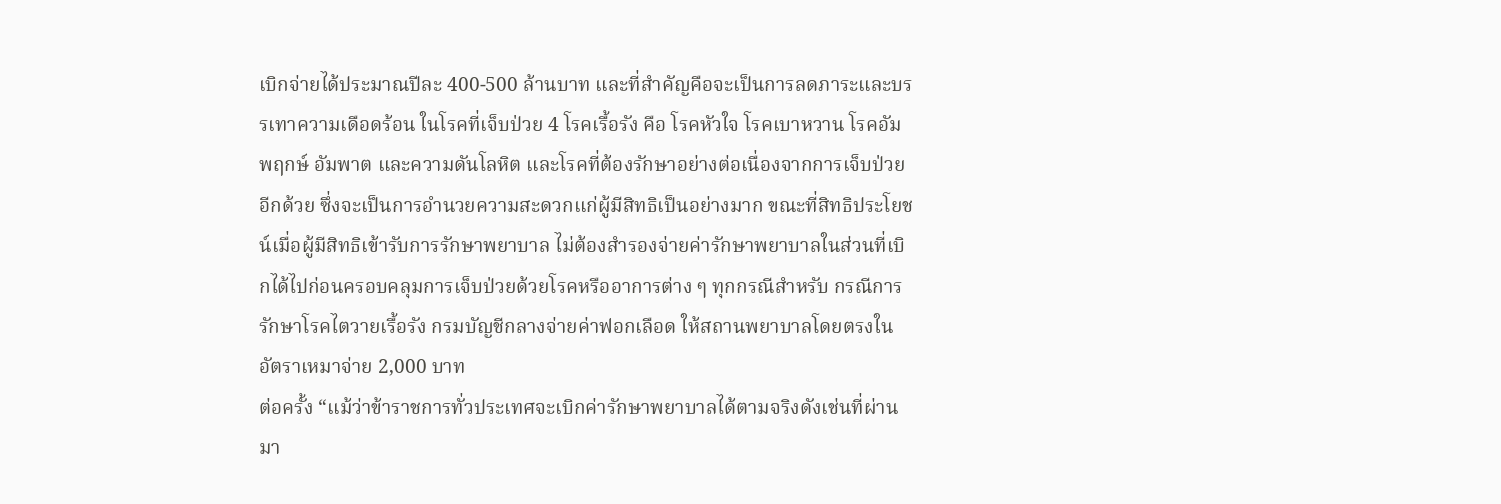เบิกจ่ายได้ประมาณปีละ 400-500 ล้านบาท และที่สําคัญคือจะเป็นการลดภาระและบรรเทาความเดือดร้อน ในโรคที่เจ็บป่วย 4 โรคเรื้อรัง คือ โรคหัวใจ โรคเบาหวาน โรคอัมพฤกษ์ อัมพาต และความดันโลหิต และโรคที่ต้องรักษาอย่างต่อเนื่องจากการเจ็บป่วยอีกด้วย ซึ่งจะเป็นการอํานวยความสะดวกแก่ผู้มีสิทธิเป็นอย่างมาก ขณะที่สิทธิประโยชน์เมื่อผู้มีสิทธิเข้ารับการรักษาพยาบาล ไม่ต้องสํารองจ่ายค่ารักษาพยาบาลในส่วนที่เบิกได้ไปก่อนครอบคลุมการเจ็บป่วยด้วยโรคหรืออาการต่าง ๆ ทุกกรณีสําหรับ กรณีการรักษาโรคไตวายเรื้อรัง กรมบัญชีกลางจ่ายค่าฟอกเลือด ให้สถานพยาบาลโดยตรงในอัตราเหมาจ่าย 2,000 บาท
ต่อครั้ง “แม้ว่าข้าราชการทั่วประเทศจะเบิกค่ารักษาพยาบาลได้ตามจริงดังเช่นที่ผ่านมา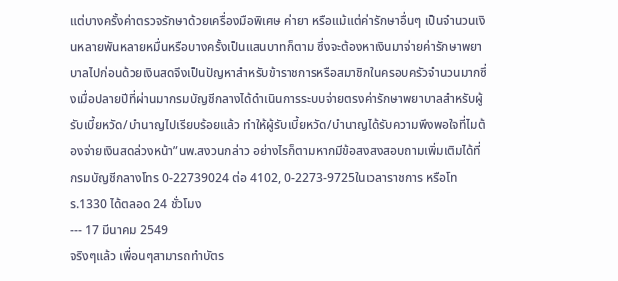แต่บางครั้งค่าตรวจรักษาด้วยเครื่องมือพิเศษ ค่ายา หรือแม้แต่ค่ารักษาอื่นๆ เป็นจํานวนเงินหลายพันหลายหมื่นหรือบางครั้งเป็นแสนบาทก็ตาม ซึ่งจะต้องหาเงินมาจ่ายค่ารักษาพยาบาลไปก่อนด้วยเงินสดจึงเป็นปัญหาสําหรับข้าราชการหรือสมาชิกในครอบครัวจํานวนมากซึ่งเมื่อปลายปีที่ผ่านมากรมบัญชีกลางได้ดําเนินการระบบจ่ายตรงค่ารักษาพยาบาลสําหรับผู้รับเบี้ยหวัด/บํานาญไปเรียบร้อยแล้ว ทําให้ผู้รับเบี้ยหวัด/บํานาญได้รับความพึงพอใจที่ไมต้องจ่ายเงินสดล่วงหน้า”นพ.สงวนกล่าว อย่างไรก็ตามหากมีข้อสงสงสอบถามเพิ่มเติมได้ที่ กรมบัญชีกลางโทร 0-22739024 ต่อ 4102, 0-2273-9725ในเวลาราชการ หรือโทร.1330 ได้ตลอด 24 ชั่วโมง
--- 17 มีนาคม 2549
จริงๆแล้ว เพื่อนๆสามารถทำบัตร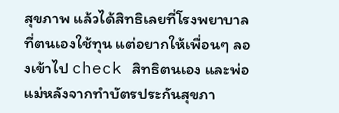สุขภาพ แล้วได้สิทธิเลยที่โรงพยาบาลที่ตนเองใช้ทุน แต่อยากให้เพื่อนๆ ลองเข้าไป check สิทธิตนเอง และพ่อแม่หลังจากทำบัตรประกันสุขภา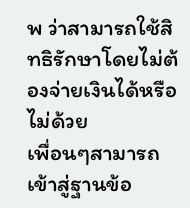พ ว่าสามารถใช้สิทธิรักษาโดยไม่ต้องจ่ายเงินได้หรือไม่ด้วย
เพื่อนๆสามารถเข้าสู่ฐานข้อ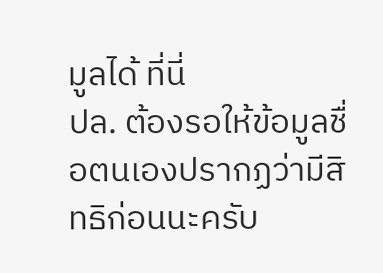มูลได้ ที่นี่
ปล. ต้องรอให้ข้อมูลชื่อตนเองปรากฏว่ามีสิทธิก่อนนะครับ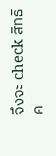จึงจะ check สิทธิค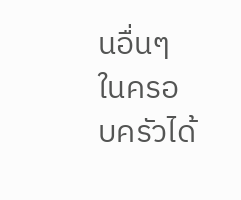นอื่นๆในครอบครัวได้